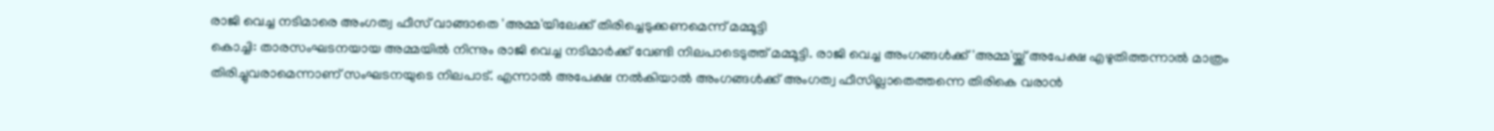രാജി വെച്ച നടിമാരെ അംഗത്വ ഫീസ് വാങ്ങാതെ 'അമ്മ'യിലേക്ക് തിരിച്ചെടുക്കണമെന്ന് മമ്മൂട്ടി
കൊച്ചി: താരസംഘടനയായ അമ്മയിൽ നിന്നും രാജി വെച്ച നടിമാർക്ക് വേണ്ടി നിലപാടെടുത്ത് മമ്മൂട്ടി. രാജി വെച്ച അംഗങ്ങൾക്ക് 'അമ്മ'യ്ക്ക് അപേക്ഷ എഴുതിത്തന്നാൽ മാത്രം തിരിച്ചുവരാമെന്നാണ് സംഘടനയുടെ നിലപാട്. എന്നാൽ അപേക്ഷ നൽകിയാൽ അംഗങ്ങൾക്ക് അംഗത്വ ഫീസില്ലാതെത്തന്നെ തിരികെ വരാൻ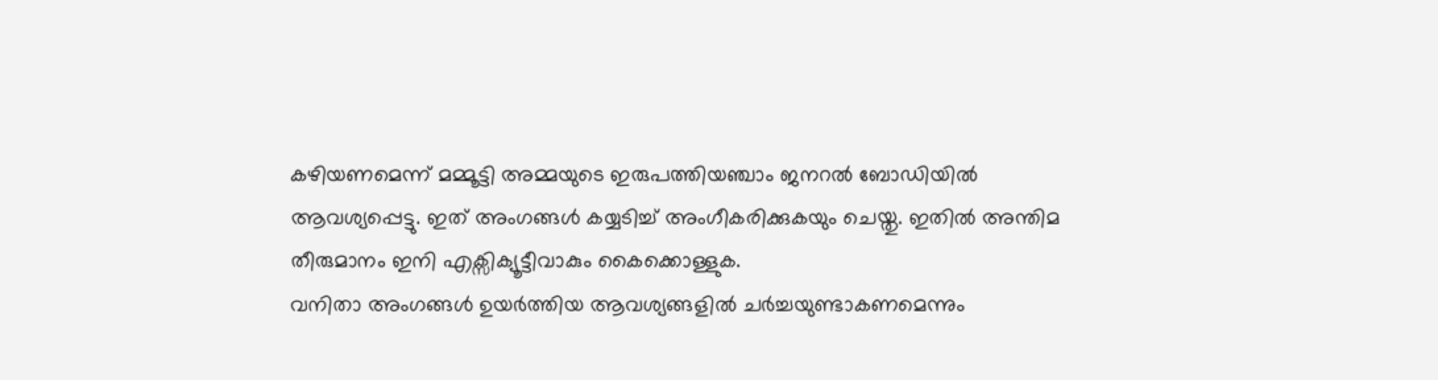കഴിയണമെന്ന് മമ്മൂട്ടി അമ്മയുടെ ഇരുപത്തിയഞ്ചാം ജനറൽ ബോഡിയിൽ ആവശ്യപ്പെട്ടു. ഇത് അംഗങ്ങൾ കയ്യടിച്ച് അംഗീകരിക്കുകയും ചെയ്തു. ഇതിൽ അന്തിമ തീരുമാനം ഇനി എക്സിക്യൂട്ടീവാകും കൈക്കൊള്ളുക.
വനിതാ അംഗങ്ങൾ ഉയർത്തിയ ആവശ്യങ്ങളിൽ ചർച്ചയുണ്ടാകണമെന്നും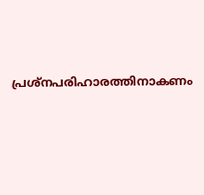പ്രശ്നപരിഹാരത്തിനാകണം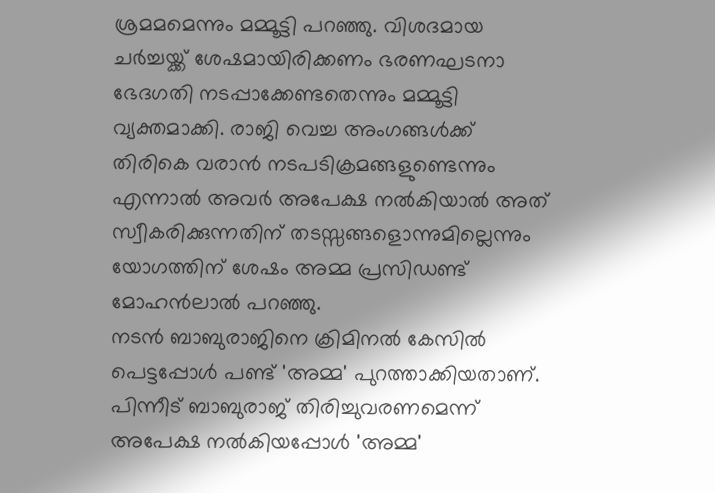ശ്രമമമെന്നും മമ്മൂട്ടി പറഞ്ഞു. വിശദമായ ചർച്ചയ്ക്ക് ശേഷമായിരിക്കണം ഭരണഘടനാ ഭേദഗതി നടപ്പാക്കേണ്ടതെന്നും മമ്മൂട്ടി വ്യക്തമാക്കി. രാജി വെച്ച അംഗങ്ങൾക്ക് തിരികെ വരാൻ നടപടിക്രമങ്ങളുണ്ടെന്നും എന്നാൽ അവർ അപേക്ഷ നൽകിയാൽ അത് സ്വീകരിക്കുന്നതിന് തടസ്സങ്ങളൊന്നുമില്ലെന്നും യോഗത്തിന് ശേഷം അമ്മ പ്രസിഡണ്ട് മോഹൻലാൽ പറഞ്ഞു.
നടൻ ബാബുരാജിനെ ക്രിമിനൽ കേസിൽ പെട്ടപ്പോൾ പണ്ട് 'അമ്മ' പുറത്താക്കിയതാണ്. പിന്നീട് ബാബുരാജ് തിരിച്ചുവരണമെന്ന് അപേക്ഷ നൽകിയപ്പോൾ 'അമ്മ'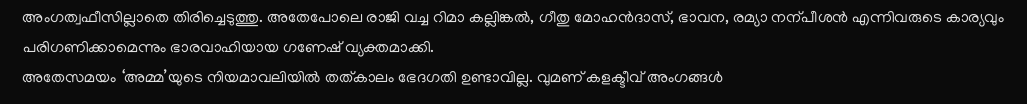അംഗത്വഫീസില്ലാതെ തിരിച്ചെടുത്തു. അതേപോലെ രാജി വച്ച റിമാ കല്ലിങ്കൽ, ഗീതു മോഹൻദാസ്, ഭാവന, രമ്യാ നന്പീശൻ എന്നിവരുടെ കാര്യവും പരിഗണിക്കാമെന്നും ഭാരവാഹിയായ ഗണേഷ് വ്യക്തമാക്കി.
അതേസമയം ‘അമ്മ’യുടെ നിയമാവലിയിൽ തത്കാലം ഭേദഗതി ഉണ്ടാവില്ല. വുമണ് കളക്ടീവ് അംഗങ്ങൾ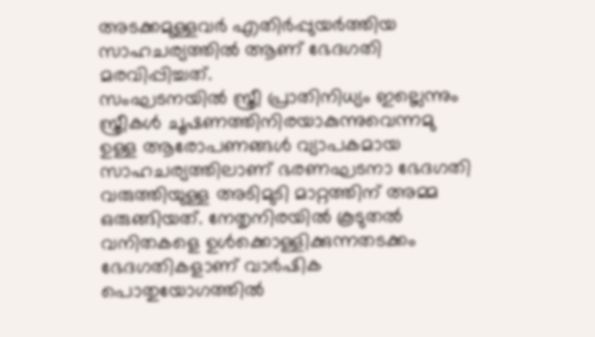അടക്കമുള്ളവർ എതിർപ്പുയർത്തിയ സാഹചര്യത്തിൽ ആണ് ഭേദഗതി മരവിപ്പിച്ചത്.
സംഘടനയിൽ സ്ത്രീ പ്രാതിനിധ്യം ഇല്ലെന്നും സ്ത്രീകൾ ചൂഷണത്തിനിരയാകുന്നുവെന്നമു ഉള്ള ആരോപണങ്ങൾ വ്യാപകമായ സാഹചര്യത്തിലാണ് ഭരണഘടനാ ഭേദഗതി വരുത്തിയുള്ള അടിമുടി മാറ്റത്തിന് അമ്മ ഒരുങ്ങിയത്. നേതൃനിരയിൽ കൂടുതൽ വനിതകളെ ഉൾക്കൊള്ളിക്കുന്നതടക്കം ഭേദഗതികളാണ് വാർഷിക പൊതുയോഗത്തിൽ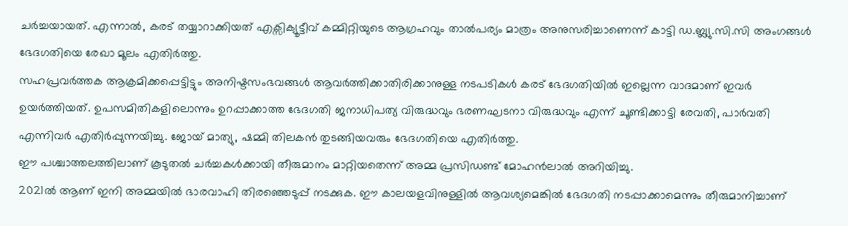ചർച്ചയായത്. എന്നാൽ, കരട് തയ്യാറാക്കിയത് എക്സിക്യൂട്ടീവ് കമ്മിറ്റിയുടെ ആഗ്രഹവും താൽപര്യം മാത്രം അനുസരിച്ചാണെന്ന് കാട്ടി ഡ.ബ്ല്യു.സി.സി അംഗങ്ങൾ ഭേദഗതിയെ രേഖാ മൂലം എതിർത്തു.
സഹപ്രവർത്തക ആക്രമിക്കപ്പെട്ടിട്ടും അനിഷ്ടസംഭവങ്ങൾ ആവർത്തിക്കാതിരിക്കാനുള്ള നടപടികൾ കരട് ഭേദഗതിയിൽ ഇല്ലെന്ന വാദമാണ് ഇവർ ഉയർത്തിയത്. ഉപസമിതികളിലൊന്നും ഉറപ്പാക്കാത്ത ഭേദഗതി ജനാധിപത്യ വിരുദ്ധവും ഭരണഘടനാ വിരുദ്ധവും എന്ന് ചൂണ്ടിക്കാട്ടി രേവതി, പാർവതി എന്നിവർ എതിർപ്പുന്നയിച്ചു. ജോയ് മാത്യു, ഷമ്മി തിലകൻ തുടങ്ങിയവരും ഭേദഗതിയെ എതിർത്തു.
ഈ പശ്ചാത്തലത്തിലാണ് കൂടുതൽ ചർച്ചകൾക്കായി തീരുമാനം മാറ്റിയതെന്ന് അമ്മ പ്രസിഡണ്ട് മോഹൻലാൽ അറിയിച്ചു.
2021ൽ ആണ് ഇനി അമ്മയിൽ ഭാരവാഹി തിരഞ്ഞെടുപ്പ് നടക്കുക. ഈ കാലയളവിനുള്ളിൽ ആവശ്യമെങ്കിൽ ഭേദഗതി നടപ്പാക്കാമെന്നും തീരുമാനിച്ചാണ്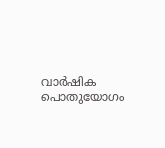വാർഷിക പൊതുയോഗം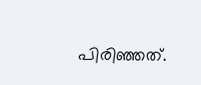പിരിഞ്ഞത്.